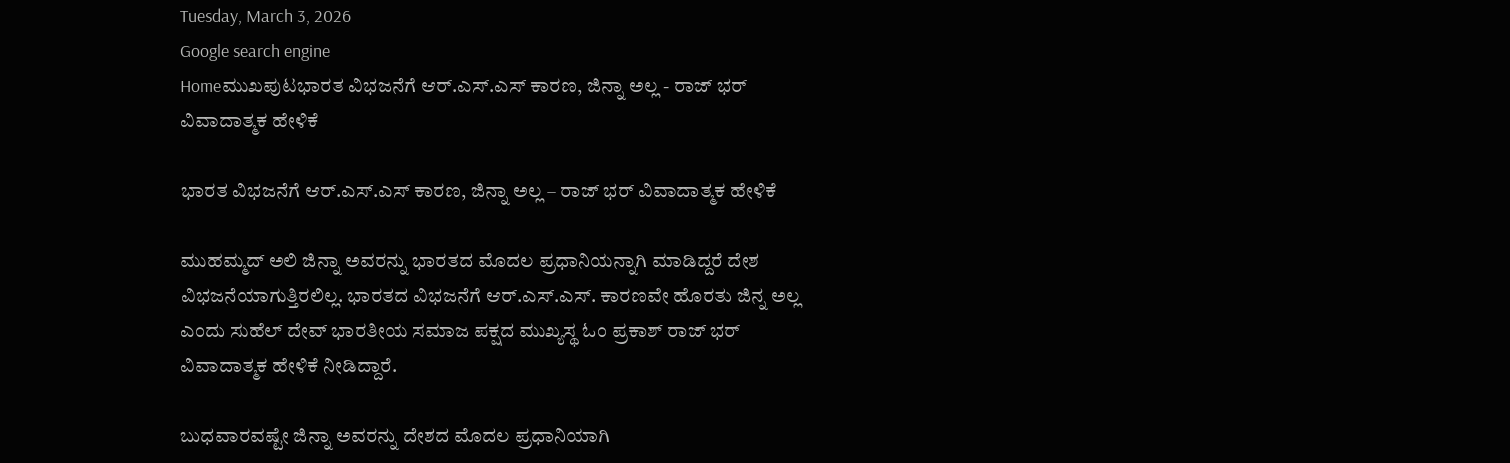Tuesday, March 3, 2026
Google search engine
Homeಮುಖಪುಟಭಾರತ ವಿಭಜನೆಗೆ ಆರ್.ಎಸ್.ಎಸ್ ಕಾರಣ, ಜಿನ್ನಾ ಅಲ್ಲ - ರಾಜ್ ಭರ್ ವಿವಾದಾತ್ಮಕ ಹೇಳಿಕೆ

ಭಾರತ ವಿಭಜನೆಗೆ ಆರ್.ಎಸ್.ಎಸ್ ಕಾರಣ, ಜಿನ್ನಾ ಅಲ್ಲ – ರಾಜ್ ಭರ್ ವಿವಾದಾತ್ಮಕ ಹೇಳಿಕೆ

ಮುಹಮ್ಮದ್ ಅಲಿ ಜಿನ್ನಾ ಅವರನ್ನು ಭಾರತದ ಮೊದಲ ಪ್ರಧಾನಿಯನ್ನಾಗಿ ಮಾಡಿದ್ದರೆ ದೇಶ ವಿಭಜನೆಯಾಗುತ್ತಿರಲಿಲ್ಲ. ಭಾರತದ ವಿಭಜನೆಗೆ ಆರ್.ಎಸ್.ಎಸ್. ಕಾರಣವೇ ಹೊರತು ಜಿನ್ನ ಅಲ್ಲ ಎಂದು ಸುಹೆಲ್ ದೇವ್ ಭಾರತೀಯ ಸಮಾಜ ಪಕ್ಷದ ಮುಖ್ಯಸ್ಥ ಓಂ ಪ್ರಕಾಶ್ ರಾಜ್ ಭರ್ ವಿವಾದಾತ್ಮಕ ಹೇಳಿಕೆ ನೀಡಿದ್ದಾರೆ.

ಬುಧವಾರವಷ್ಟೇ ಜಿನ್ನಾ ಅವರನ್ನು ದೇಶದ ಮೊದಲ ಪ್ರಧಾನಿಯಾಗಿ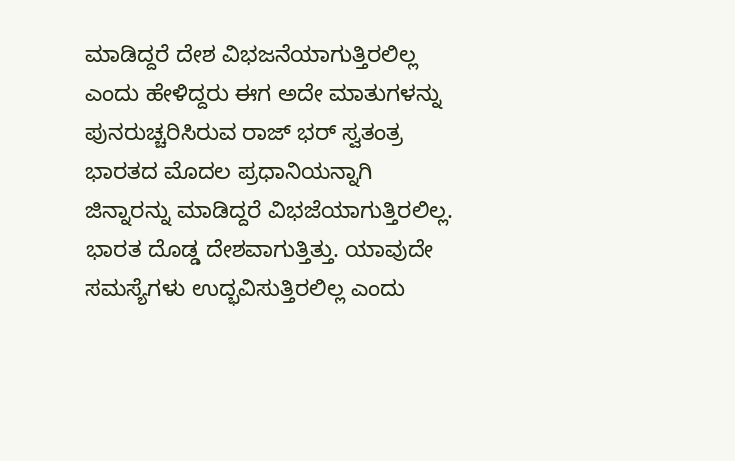ಮಾಡಿದ್ದರೆ ದೇಶ ವಿಭಜನೆಯಾಗುತ್ತಿರಲಿಲ್ಲ ಎಂದು ಹೇಳಿದ್ದರು ಈಗ ಅದೇ ಮಾತುಗಳನ್ನು ಪುನರುಚ್ಚರಿಸಿರುವ ರಾಜ್ ಭರ್ ಸ್ವತಂತ್ರ ಭಾರತದ ಮೊದಲ ಪ್ರಧಾನಿಯನ್ನಾಗಿ ಜಿನ್ನಾರನ್ನು ಮಾಡಿದ್ದರೆ ವಿಭಜೆಯಾಗುತ್ತಿರಲಿಲ್ಲ. ಭಾರತ ದೊಡ್ಡ ದೇಶವಾಗುತ್ತಿತ್ತು. ಯಾವುದೇ ಸಮಸ್ಯೆಗಳು ಉದ್ಭವಿಸುತ್ತಿರಲಿಲ್ಲ ಎಂದು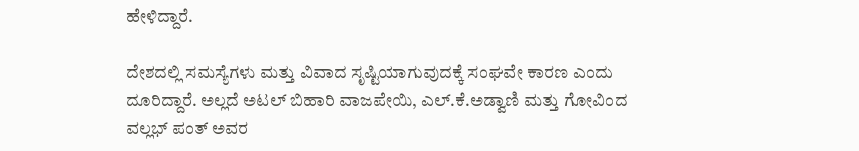ಹೇಳಿದ್ದಾರೆ.

ದೇಶದಲ್ಲಿ ಸಮಸ್ಯೆಗಳು ಮತ್ತು ವಿವಾದ ಸೃಷ್ಟಿಯಾಗುವುದಕ್ಕೆ ಸಂಘವೇ ಕಾರಣ ಎಂದು ದೂರಿದ್ದಾರೆ. ಅಲ್ಲದೆ ಅಟಲ್ ಬಿಹಾರಿ ವಾಜಪೇಯಿ, ಎಲ್.ಕೆ.ಅಡ್ವಾಣಿ ಮತ್ತು ಗೋವಿಂದ ವಲ್ಲಭ್ ಪಂತ್ ಅವರ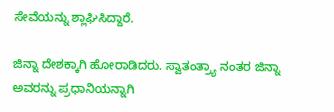ಸೇವೆಯನ್ನು ಶ್ಲಾಘಿಸಿದ್ದಾರೆ.

ಜಿನ್ನಾ ದೇಶಕ್ಕಾಗಿ ಹೋರಾಡಿದರು. ಸ್ವಾತಂತ್ರ್ಯಾ ನಂತರ ಜಿನ್ನಾ ಅವರನ್ನು ಪ್ರಧಾನಿಯನ್ನಾಗಿ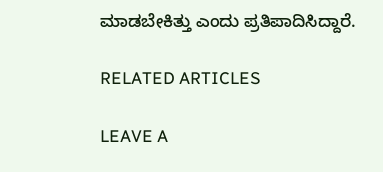ಮಾಡಬೇಕಿತ್ತು ಎಂದು ಪ್ರತಿಪಾದಿಸಿದ್ದಾರೆ.

RELATED ARTICLES

LEAVE A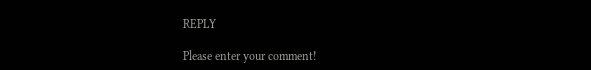REPLY

Please enter your comment!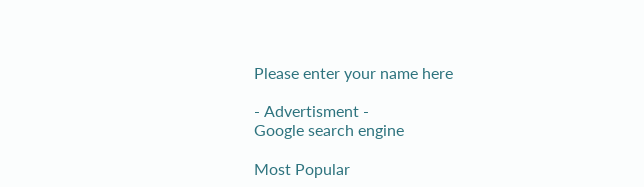Please enter your name here

- Advertisment -
Google search engine

Most Popular